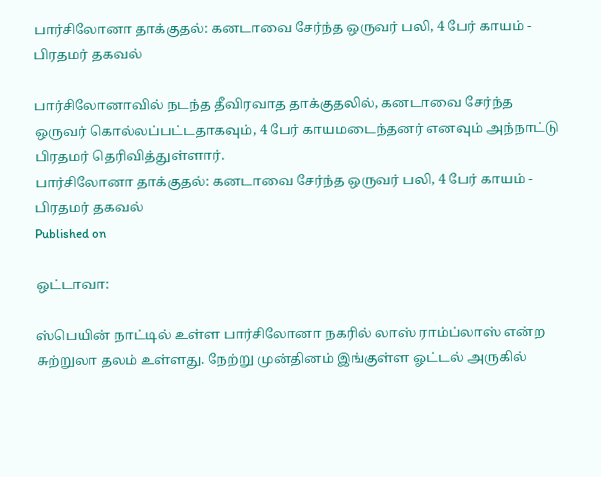பார்சிலோனா தாக்குதல்: கனடாவை சேர்ந்த ஒருவர் பலி, 4 பேர் காயம் - பிரதமர் தகவல்

பார்சிலோனாவில் நடந்த தீவிரவாத தாக்குதலில், கனடாவை சேர்ந்த ஒருவர் கொல்லப்பட்டதாகவும், 4 பேர் காயமடைந்தனர் எனவும் அந்நாட்டு பிரதமர் தெரிவித்துள்ளார்.
பார்சிலோனா தாக்குதல்: கனடாவை சேர்ந்த ஒருவர் பலி, 4 பேர் காயம் - பிரதமர் தகவல்
Published on

ஒட்டாவா:

ஸ்பெயின் நாட்டில் உள்ள பார்சிலோனா நகரில் லாஸ் ராம்ப்லாஸ் என்ற சுற்றுலா தலம் உள்ளது. நேற்று முன்தினம் இங்குள்ள ஓட்டல் அருகில்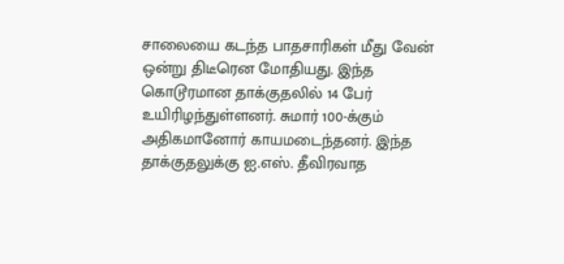சாலையை கடந்த பாதசாரிகள் மீது வேன் ஒன்று திடீரென மோதியது. இந்த கொடூரமான தாக்குதலில் 14 பேர் உயிரிழந்துள்ளனர். சுமார் 100-க்கும் அதிகமானோர் காயமடைந்தனர். இந்த தாக்குதலுக்கு ஐ.எஸ். தீவிரவாத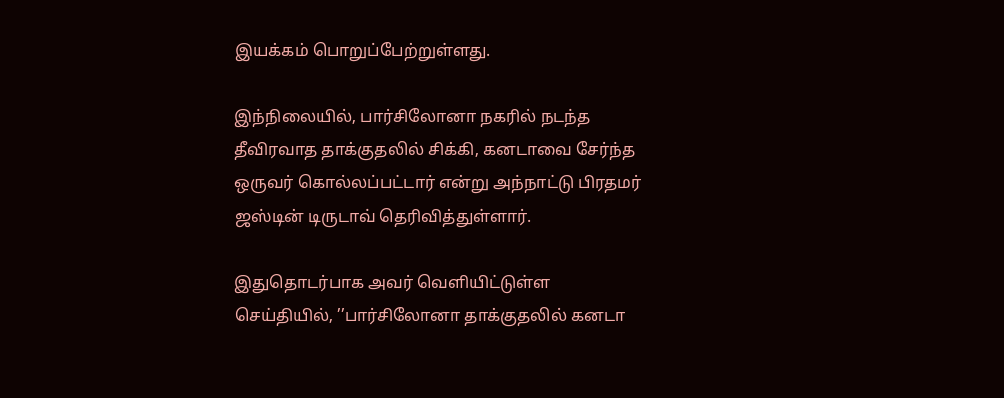இயக்கம் பொறுப்பேற்றுள்ளது.

இந்நிலையில், பார்சிலோனா நகரில் நடந்த தீவிரவாத தாக்குதலில் சிக்கி, கனடாவை சேர்ந்த ஒருவர் கொல்லப்பட்டார் என்று அந்நாட்டு பிரதமர் ஜஸ்டின் டிருடாவ் தெரிவித்துள்ளார்.

இதுதொடர்பாக அவர் வெளியிட்டுள்ள செய்தியில், ’’பார்சிலோனா தாக்குதலில் கனடா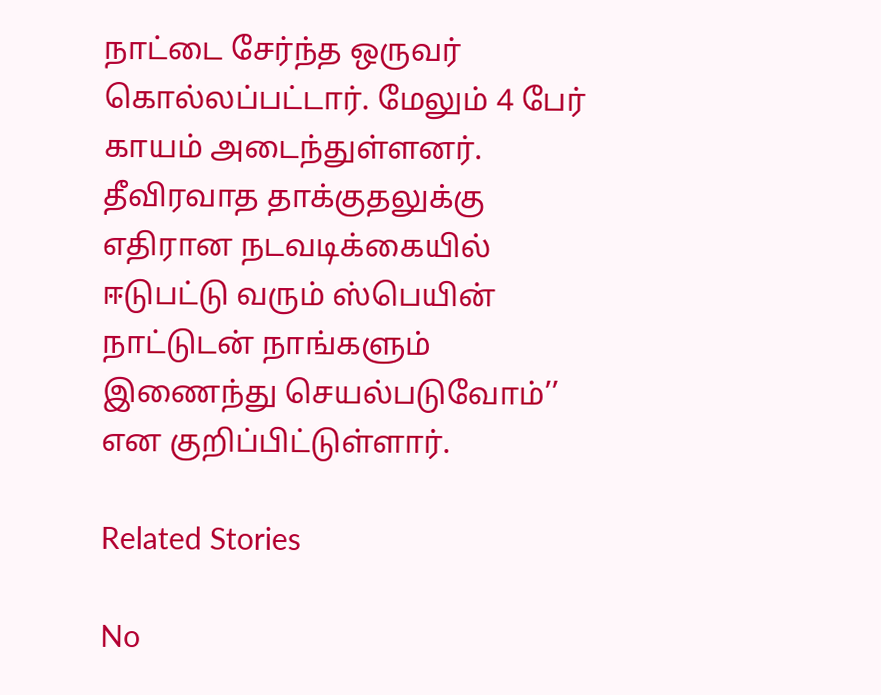நாட்டை சேர்ந்த ஒருவர் கொல்லப்பட்டார். மேலும் 4 பேர் காயம் அடைந்துள்ளனர். தீவிரவாத தாக்குதலுக்கு எதிரான நடவடிக்கையில் ஈடுபட்டு வரும் ஸ்பெயின் நாட்டுடன் நாங்களும் இணைந்து செயல்படுவோம்’’ என குறிப்பிட்டுள்ளார்.

Related Stories

No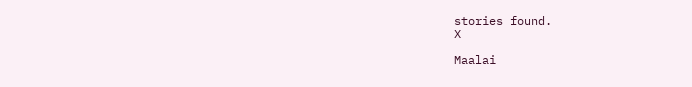stories found.
X

Maalai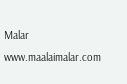Malar
www.maalaimalar.com